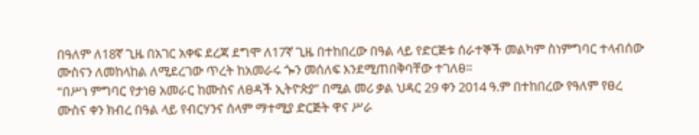በዓለም ለ18ኛ ጊዜ በአገር አቀፍ ደረጃ ደግሞ ለ17ኛ ጊዜ በተከበረው በዓል ላይ የድርጅቱ ሰራተኞች መልካም ስነምግባር ተላብሰው ሙስናን ለመከላከል ለሚደረገው ጥረት ከአመራሩ ጐን መሰለፍ እንደሚጠበቅባቸው ተገለፀ፡፡
“በሥነ ምግባር የታነፀ አመራር ከሙስና ለፀዳች ኢትዮጵያ” በሚል መሪ ቃል ህዳር 29 ቀን 2014 ዓ.ም በተከበረው የዓለም የፀረ ሙስና ቀን ክብረ በዓል ላይ የብርሃንና ሰላም ማተሚያ ድርጅት ዋና ሥራ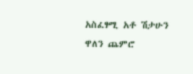አስፈፃሚ አቶ ሽታሁን ዋለን ጨምሮ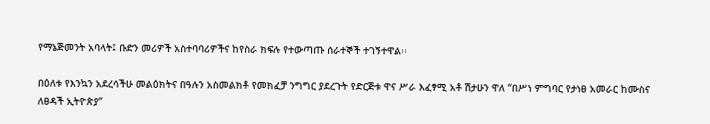የማኔጅመንት አባላት፤ ቡድን መሪዎች አስተባባሪዎችና ከየስራ ክፍሉ የተውጣጡ ሰራተኞች ተገኝተዋል፡፡

በዕለቱ የእንኳን አደረሳችሁ መልዕክትና በዓሉን አስመልክቶ የመክፈቻ ንግግር ያደረጉት የድርጅቱ ዋና ሥራ እፈፃሚ አቶ ሽታሁን ዋለ “በሥነ ምግባር የታነፀ አመራር ከሙስና ለፀዳች ኢትዮጵያ”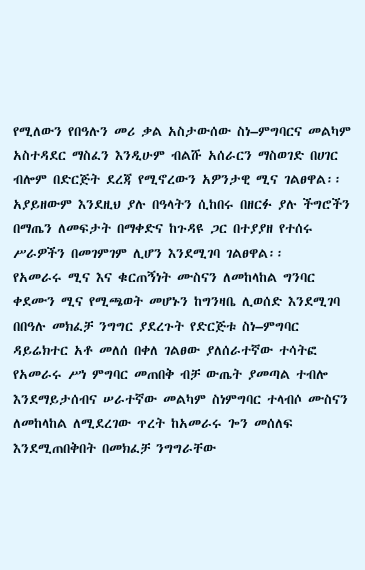የሚለውን የበዓሉን መሪ ቃል አስታውሰው ስነ–ምግባርና መልካም አስተዳደር ማስፈን እንዲሁም ብልሹ አሰራርን ማስወገድ በሀገር ብሎም በድርጅት ደረጃ የሚኖረውን አዎንታዊ ሚና ገልፀዋል፡፡ አያይዘውም እንደዚህ ያሉ በዓላትን ሲከበሩ በዘርፉ ያሉ ችግሮችን በማጤን ለመፍታት በማቀድና ከጉዳዩ ጋር በተያያዘ የተሰሩ ሥራዎችን በመገምገም ሊሆን እንደሚገባ ገልፀዋል፡፡
የአመራሩ ሚና እና ቁርጠኝነት ሙስናን ለመከላከል ግንባር ቀደሙን ሚና የሚጫወት መሆኑን ከግንዛቤ ሊወሰድ እንደሚገባ በበዓሉ መክፈቻ ንግግር ያደረጉት የድርጅቱ ስነ–ምግባር ዳይሬክተር አቶ መለሰ በቀለ ገልፀው ያለሰራተኛው ተሳትፎ የአመራሩ ሥነ ምግባር መጠበቅ ብቻ ውጤት ያመጣል ተብሎ እንደማይታሰብና ሠራተኛው መልካም ስነምግባር ተላብሶ ሙስናን ለመከላከል ለሚደረገው ጥረት ከአመራሩ ጐን መሰለፍ እንደሚጠበቅበት በመክፈቻ ንግግራቸው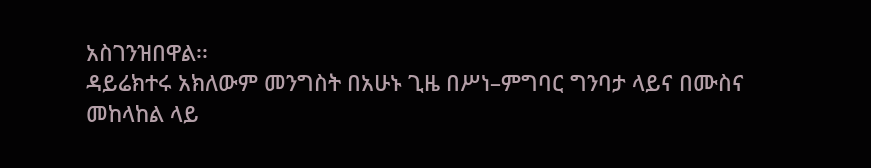አስገንዝበዋል፡፡
ዳይሬክተሩ አክለውም መንግስት በአሁኑ ጊዜ በሥነ–ምግባር ግንባታ ላይና በሙስና መከላከል ላይ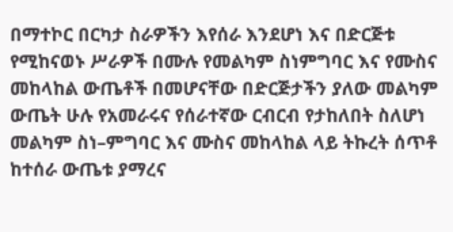በማተኮር በርካታ ስራዎችን እየሰራ እንደሆነ እና በድርጅቱ የሚከናወኑ ሥራዎች በሙሉ የመልካም ስነምግባር እና የሙስና መከላከል ውጤቶች በመሆናቸው በድርጅታችን ያለው መልካም ውጤት ሁሉ የአመራሩና የሰራተኛው ርብርብ የታከለበት ስለሆነ መልካም ስነ–ምግባር እና ሙስና መከላከል ላይ ትኩረት ሰጥቶ ከተሰራ ውጤቱ ያማረና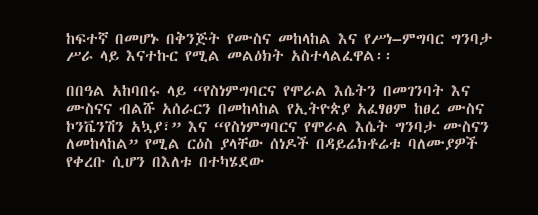ከፍተኛ በመሆኑ በቅንጅት የሙስና መከላከል እና የሥነ–ምግባር ግንባታ ሥራ ላይ እናተኩር የሚል መልዕክት አስተላልፈዋል፡፡

በበዓል አከባበሩ ላይ “የስነምግባርና የሞራል እሴትን በመገንባት እና ሙስናና ብልሹ አሰራርን በመከላከል የኢትዮጵያ አፈፃፀም ከፀረ ሙስና ኮንቬንሽን አኳያ፣” እና “የስነምግባርና የሞራል እሴት ግንባታ ሙስናን ለመከላከል” የሚል ርዕስ ያላቸው ሰነዶች በዳይሬክቶሬቱ ባለሙያዎች የቀረቡ ሲሆን በእለቱ በተካሄደው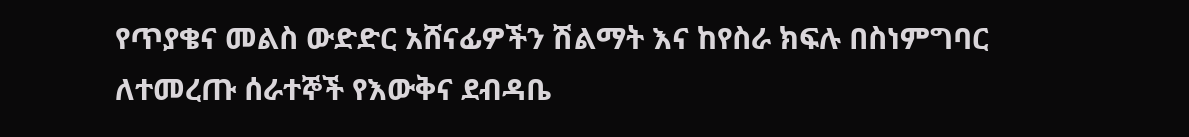የጥያቄና መልስ ውድድር አሸናፊዎችን ሽልማት እና ከየስራ ክፍሉ በስነምግባር ለተመረጡ ሰራተኞች የእውቅና ደብዳቤ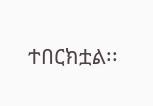ተበርክቷል፡፡